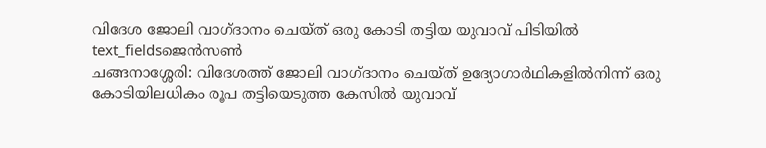വിദേശ ജോലി വാഗ്ദാനം ചെയ്ത് ഒരു കോടി തട്ടിയ യുവാവ് പിടിയിൽ
text_fieldsജെൻസൺ
ചങ്ങനാശ്ശേരി: വിദേശത്ത് ജോലി വാഗ്ദാനം ചെയ്ത് ഉദ്യോഗാർഥികളിൽനിന്ന് ഒരു കോടിയിലധികം രൂപ തട്ടിയെടുത്ത കേസിൽ യുവാവ്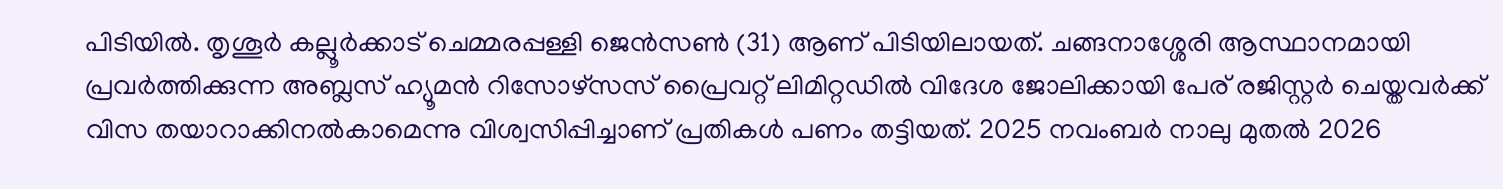പിടിയിൽ. തൃശൂർ കല്ലൂർക്കാട് ചെമ്മരപ്പള്ളി ജെൻസൺ (31) ആണ് പിടിയിലായത്. ചങ്ങനാശ്ശേരി ആസ്ഥാനമായി പ്രവർത്തിക്കുന്ന അബ്ലസ് ഹ്യൂമൻ റിസോഴ്സസ് പ്രൈവറ്റ് ലിമിറ്റഡിൽ വിദേശ ജോലിക്കായി പേര് രജിസ്റ്റർ ചെയ്തവർക്ക് വിസ തയാറാക്കിനൽകാമെന്നു വിശ്വസിപ്പിച്ചാണ് പ്രതികൾ പണം തട്ടിയത്. 2025 നവംബർ നാലു മുതൽ 2026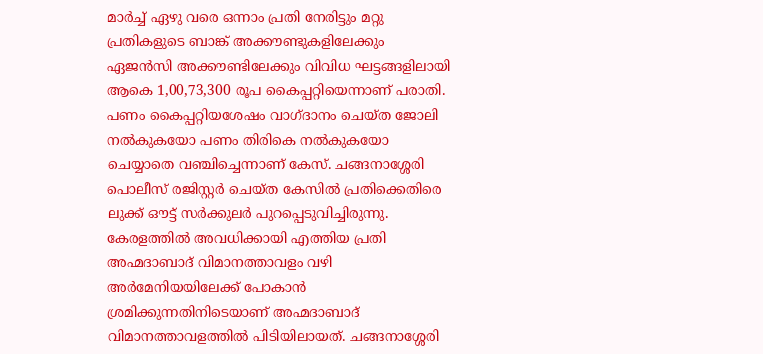മാർച്ച് ഏഴു വരെ ഒന്നാം പ്രതി നേരിട്ടും മറ്റു പ്രതികളുടെ ബാങ്ക് അക്കൗണ്ടുകളിലേക്കും ഏജൻസി അക്കൗണ്ടിലേക്കും വിവിധ ഘട്ടങ്ങളിലായി ആകെ 1,00,73,300 രൂപ കൈപ്പറ്റിയെന്നാണ് പരാതി.
പണം കൈപ്പറ്റിയശേഷം വാഗ്ദാനം ചെയ്ത ജോലി നൽകുകയോ പണം തിരികെ നൽകുകയോ ചെയ്യാതെ വഞ്ചിച്ചെന്നാണ് കേസ്. ചങ്ങനാശ്ശേരി പൊലീസ് രജിസ്റ്റർ ചെയ്ത കേസിൽ പ്രതിക്കെതിരെ ലുക്ക് ഔട്ട് സർക്കുലർ പുറപ്പെടുവിച്ചിരുന്നു.
കേരളത്തിൽ അവധിക്കായി എത്തിയ പ്രതി അഹ്മദാബാദ് വിമാനത്താവളം വഴി അർമേനിയയിലേക്ക് പോകാൻ ശ്രമിക്കുന്നതിനിടെയാണ് അഹ്മദാബാദ് വിമാനത്താവളത്തിൽ പിടിയിലായത്. ചങ്ങനാശ്ശേരി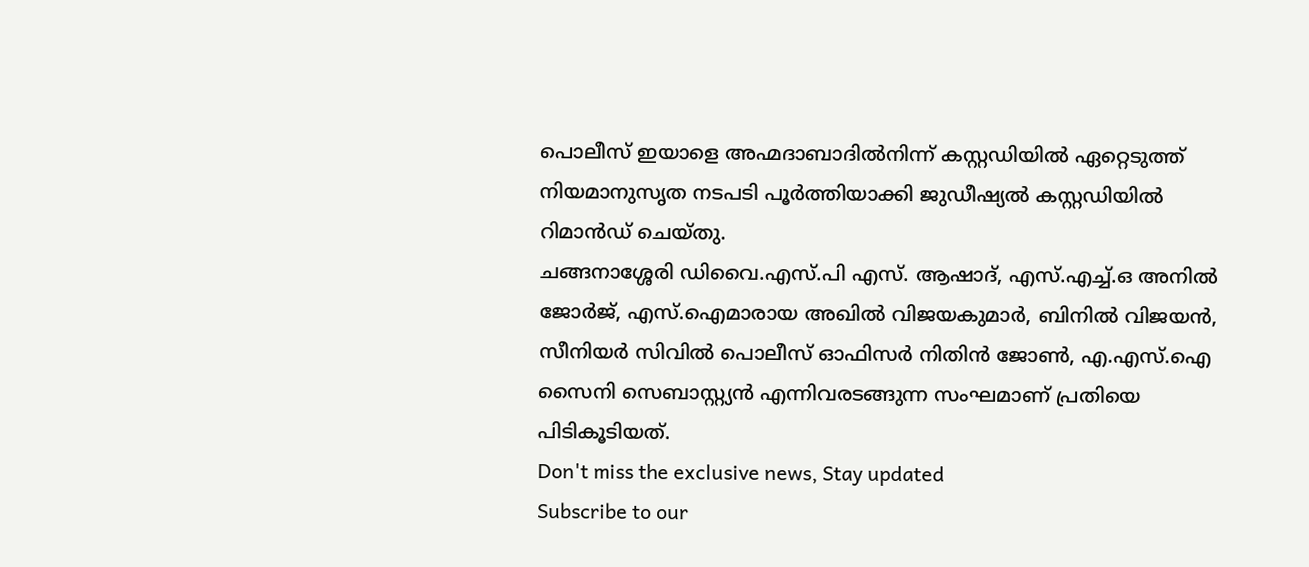പൊലീസ് ഇയാളെ അഹ്മദാബാദിൽനിന്ന് കസ്റ്റഡിയിൽ ഏറ്റെടുത്ത് നിയമാനുസൃത നടപടി പൂർത്തിയാക്കി ജുഡീഷ്യൽ കസ്റ്റഡിയിൽ റിമാൻഡ് ചെയ്തു.
ചങ്ങനാശ്ശേരി ഡിവൈ.എസ്.പി എസ്. ആഷാദ്, എസ്.എച്ച്.ഒ അനിൽ ജോർജ്, എസ്.ഐമാരായ അഖിൽ വിജയകുമാർ, ബിനിൽ വിജയൻ, സീനിയർ സിവിൽ പൊലീസ് ഓഫിസർ നിതിൻ ജോൺ, എ.എസ്.ഐ സൈനി സെബാസ്റ്റ്യൻ എന്നിവരടങ്ങുന്ന സംഘമാണ് പ്രതിയെ പിടികൂടിയത്.
Don't miss the exclusive news, Stay updated
Subscribe to our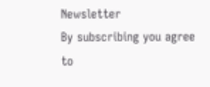Newsletter
By subscribing you agree to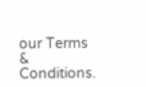our Terms & Conditions.